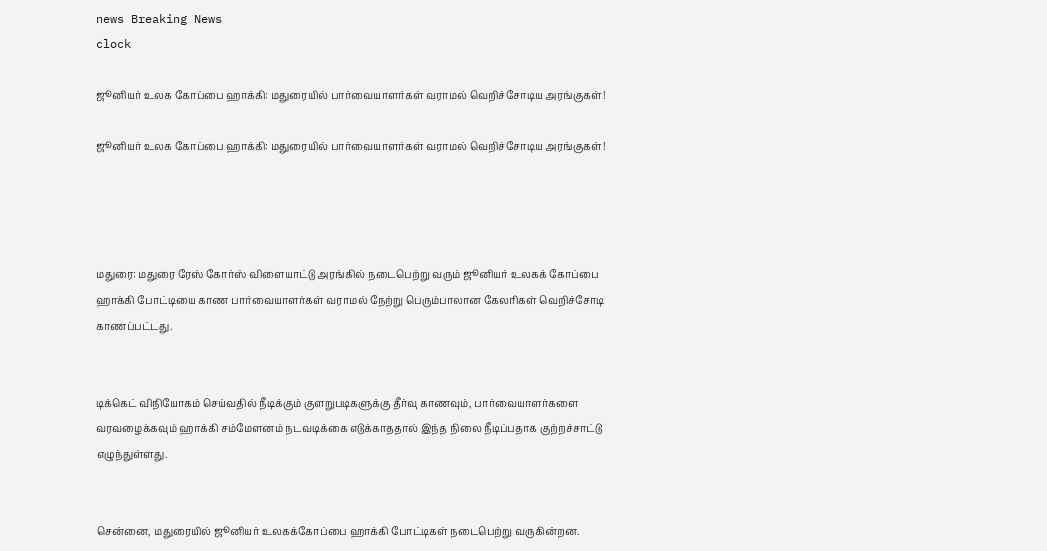news Breaking News
clock

ஜூனியர் உலக கோப்பை ஹாக்கி: மதுரையில் பார்வையாளர்கள் வராமல் வெறிச்சோடிய அரங்குகள்!

ஜூனியர் உலக கோப்பை ஹாக்கி: மதுரையில் பார்வையாளர்கள் வராமல் வெறிச்சோடிய அரங்குகள்!




மதுரை: மதுரை ரேஸ் கோர்ஸ் விளையாட்டு அரங்கில் நடைபெற்று வரும் ஜூனியர் உலகக் கோப்பை ஹாக்கி போட்டியை காண பார்வையாளர்கள் வராமல் நேற்று பெரும்பாலான கேலரிகள் வெறிச்சோடி காணப்பட்டது.


டிக்கெட் விநியோகம் செய்வதில் நீடிக்கும் குளறுபடிகளுக்கு தீர்வு காணவும், பார்வையாளர்களை வரவழைக்கவும் ஹாக்கி சம்மேளனம் நடவடிக்கை எடுக்காததால் இந்த நிலை நீடிப்பதாக குற்றச்சாட்டு எழுந்துள்ளது.


சென்னை, மதுரையில் ஜூனியர் உலகக்கோப்பை ஹாக்கி போட்டிகள் நடைபெற்று வருகின்றன.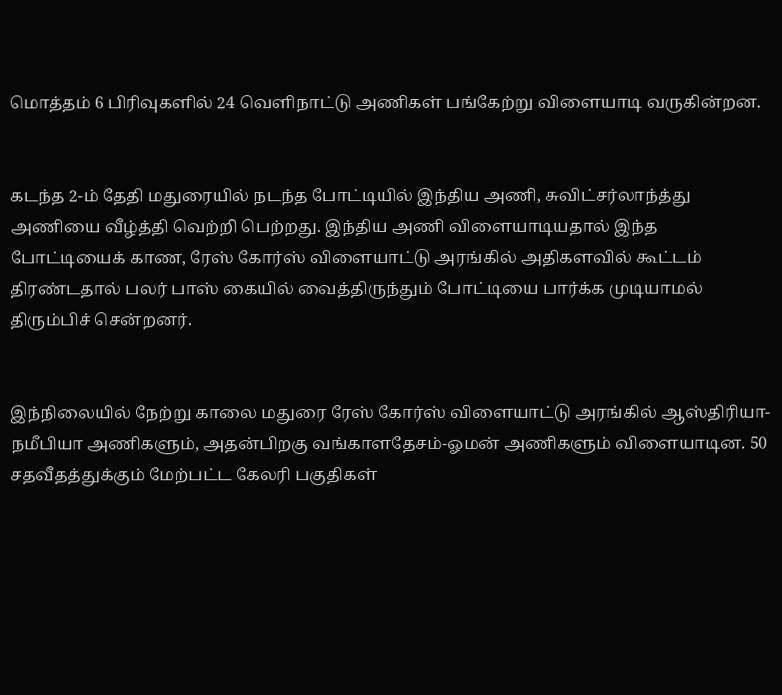மொத்தம் 6 பிரிவுகளில் 24 வெளிநாட்டு அணிகள் பங்கேற்று விளையாடி வருகின்றன.


கடந்த 2-ம் தேதி மதுரையில் நடந்த போட்டியில் இந்திய அணி, சுவிட்சர்லாந்த்து அணியை வீழ்த்தி வெற்றி பெற்றது. இந்திய அணி விளையாடியதால் இந்த போட்டியைக் காண, ரேஸ் கோர்ஸ் விளையாட்டு அரங்கில் அதிகளவில் கூட்டம் திரண்டதால் பலர் பாஸ் கையில் வைத்திருந்தும் போட்டியை பார்க்க முடியாமல் திரும்பிச் சென்றனர்.


இந்நிலையில் நேற்று காலை மதுரை ரேஸ் கோர்ஸ் விளையாட்டு அரங்கில் ஆஸ்திரியா-நமீபியா அணிகளும், அதன்பிறகு வங்காளதேசம்-ஓமன் அணிகளும் விளையாடின. 50 சதவீதத்துக்கும் மேற்பட்ட கேலரி பகுதிகள்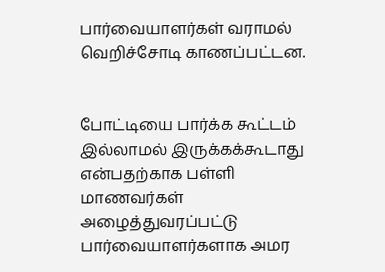பார்வையாளர்கள் வராமல் வெறிச்சோடி காணப்பட்டன.


போட்டியை பார்க்க கூட்டம் இல்லாமல் இருக்கக்கூடாது என்பதற்காக பள்ளி மாணவர்கள் அழைத்துவரப்பட்டு பார்வையாளர்களாக அமர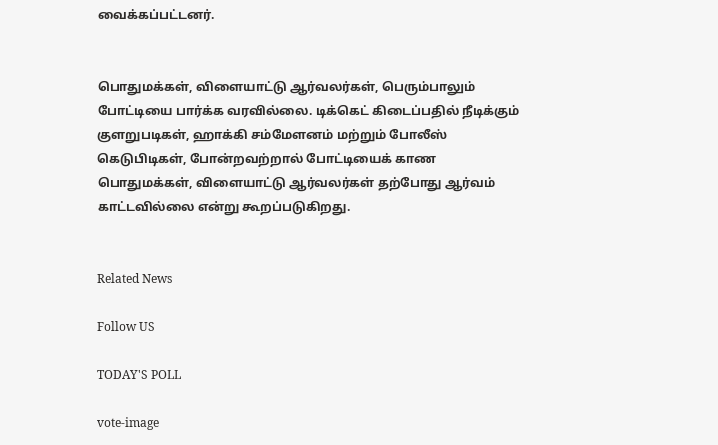வைக்கப்பட்டனர்.


பொதுமக்கள், விளையாட்டு ஆர்வலர்கள், பெரும்பாலும் போட்டியை பார்க்க வரவில்லை. டிக்கெட் கிடைப்பதில் நீடிக்கும் குளறுபடிகள், ஹாக்கி சம்மேளனம் மற்றும் போலீஸ் கெடுபிடிகள், போன்றவற்றால் போட்டியைக் காண பொதுமக்கள், விளையாட்டு ஆர்வலர்கள் தற்போது ஆர்வம் காட்டவில்லை என்று கூறப்படுகிறது.


Related News

Follow US

TODAY'S POLL

vote-image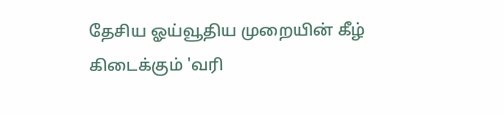தேசிய ஓய்வூதிய முறையின் கீழ் கிடைக்கும் 'வரி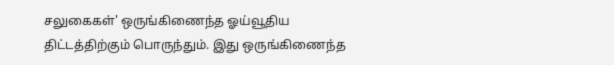சலுகைகள்' ஒருங்கிணைந்த ஓய்வூதிய திட்டத்திற்கும் பொருந்தும். இது ஒருங்கிணைந்த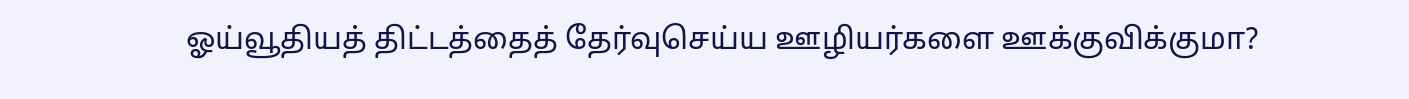ஓய்வூதியத் திட்டத்தைத் தேர்வுசெய்ய ஊழியர்களை ஊக்குவிக்குமா?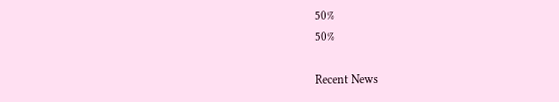50%
50%

Recent News